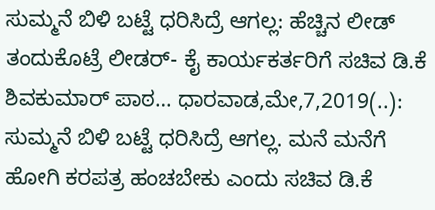ಸುಮ್ಮನೆ ಬಿಳಿ ಬಟ್ಟೆ ಧರಿಸಿದ್ರೆ ಆಗಲ್ಲ: ಹೆಚ್ಚಿನ ಲೀಡ್ ತಂದುಕೊಟ್ರೆ ಲೀಡರ್- ಕೈ ಕಾರ್ಯಕರ್ತರಿಗೆ ಸಚಿವ ಡಿ.ಕೆ ಶಿವಕುಮಾರ್ ಪಾಠ… ಧಾರವಾಡ,ಮೇ,7,2019(..): ಸುಮ್ಮನೆ ಬಿಳಿ ಬಟ್ಟೆ ಧರಿಸಿದ್ರೆ ಆಗಲ್ಲ. ಮನೆ ಮನೆಗೆ ಹೋಗಿ ಕರಪತ್ರ ಹಂಚಬೇಕು ಎಂದು ಸಚಿವ ಡಿ.ಕೆ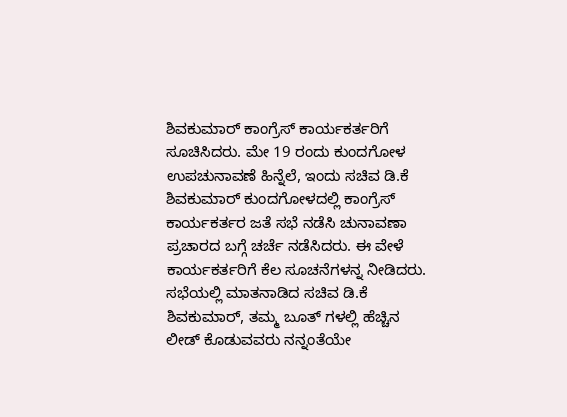ಶಿವಕುಮಾರ್ ಕಾಂಗ್ರೆಸ್ ಕಾರ್ಯಕರ್ತರಿಗೆ ಸೂಚಿಸಿದರು. ಮೇ 19 ರಂದು ಕುಂದಗೋಳ ಉಪಚುನಾವಣೆ ಹಿನ್ನೆಲೆ, ಇಂದು ಸಚಿವ ಡಿ.ಕೆ ಶಿವಕುಮಾರ್ ಕುಂದಗೋಳದಲ್ಲಿ ಕಾಂಗ್ರೆಸ್ ಕಾರ್ಯಕರ್ತರ ಜತೆ ಸಭೆ ನಡೆಸಿ ಚುನಾವಣಾ ಪ್ರಚಾರದ ಬಗ್ಗೆ ಚರ್ಚೆ ನಡೆಸಿದರು. ಈ ವೇಳೆ ಕಾರ್ಯಕರ್ತರಿಗೆ ಕೆಲ ಸೂಚನೆಗಳನ್ನ ನೀಡಿದರು. ಸಭೆಯಲ್ಲಿ ಮಾತನಾಡಿದ ಸಚಿವ ಡಿ.ಕೆ ಶಿವಕುಮಾರ್, ತಮ್ಮ ಬೂತ್ ಗಳಲ್ಲಿ ಹೆಚ್ಚಿನ ಲೀಡ್ ಕೊಡುವವರು ನನ್ನಂತೆಯೇ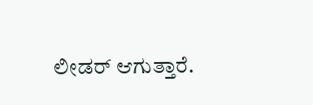ಲೀಡರ್ ಆಗುತ್ತಾರೆ.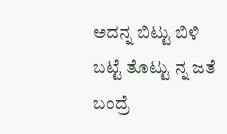ಅದನ್ನ ಬಿಟ್ಟು ಬಿಳಿ ಬಟ್ಟೆ ತೊಟ್ಟು ನ್ನ ಜತೆ ಬಂದ್ರೆ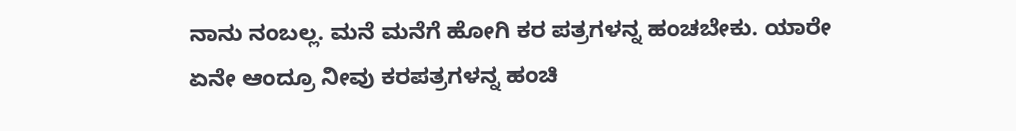ನಾನು ನಂಬಲ್ಲ. ಮನೆ ಮನೆಗೆ ಹೋಗಿ ಕರ ಪತ್ರಗಳನ್ನ ಹಂಚಬೇಕು. ಯಾರೇ ಏನೇ ಆಂದ್ರೂ ನೀವು ಕರಪತ್ರಗಳನ್ನ ಹಂಚಿ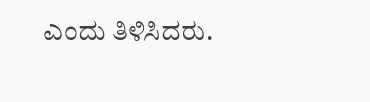ಎಂದು ತಿಳಿಸಿದರು.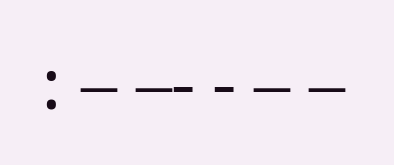: – –- - – –